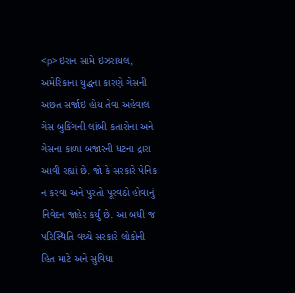<p>ઇરાન સામે ઇઝરાયલ, અમેરિકાના યુદ્ધના કારણે ગેસની અછત સર્જાઇ હોય તેવા અહેવાલ ગેસ બુકિંગની લાંબી કતારોના અને ગેસના કાળા બજારની ધટના દ્રારા આવી રહ્યાં છે. જો કે સરકારે પેનિક ન કરવા અને પુરતો પૂરવઠો હોવાનું નિવેદન જાહેર કર્યું છે. આ બધી જ પરિસ્થિતિ વચ્ચે સરકારે લોકોની હિત માટે અને સુવિધા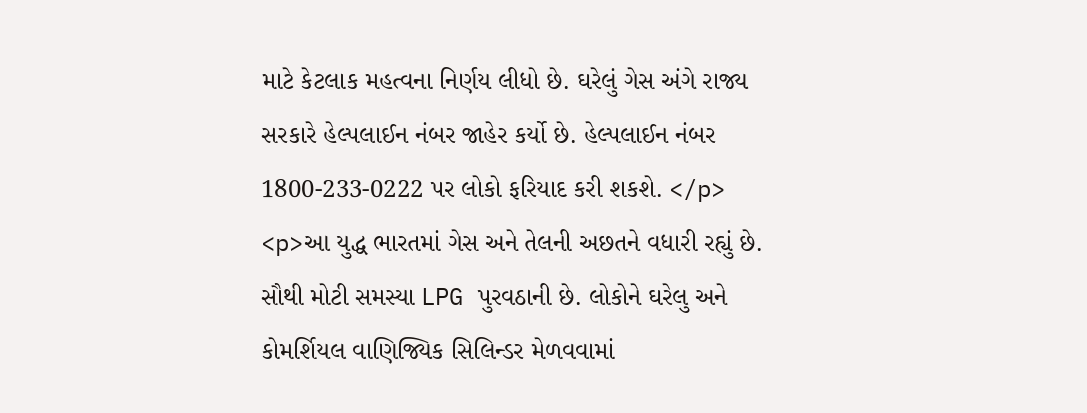માટે કેટલાક મહત્વના નિર્ણય લીધો છે. ઘરેલું ગેસ અંગે રાજ્ય સરકારે હેલ્પલાઈન નંબર જાહેર કર્યો છે. હેલ્પલાઈન નંબર 1800-233-0222 પર લોકો ફરિયાદ કરી શકશે. </p> <p>આ યુદ્ધ ભારતમાં ગેસ અને તેલની અછતને વધારી રહ્યું છે. સૌથી મોટી સમસ્યા LPG પુરવઠાની છે. લોકોને ઘરેલુ અને કોમર્શિયલ વાણિજ્યિક સિલિન્ડર મેળવવામાં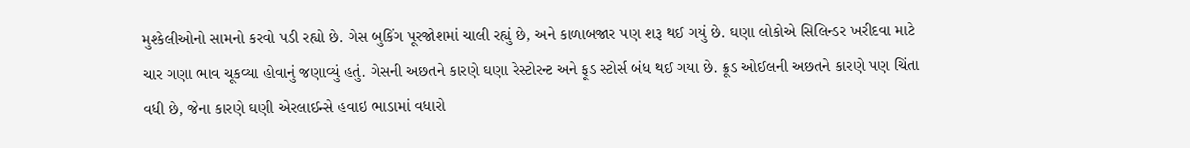મુશ્કેલીઓનો સામનો કરવો પડી રહ્યો છે. ગેસ બુકિંગ પૂરજોશમાં ચાલી રહ્યું છે, અને કાળાબજાર પણ શરૂ થઈ ગયું છે. ઘણા લોકોએ સિલિન્ડર ખરીદવા માટે ચાર ગણા ભાવ ચૂકવ્યા હોવાનું જણાવ્યું હતું. ગેસની અછતને કારણે ઘણા રેસ્ટોરન્ટ અને ફૂડ સ્ટોર્સ બંધ થઈ ગયા છે. ક્રૂડ ઓઈલની અછતને કારણે પણ ચિંતા વધી છે, જેના કારણે ઘણી એરલાઈન્સે હવાઇ ભાડામાં વધારો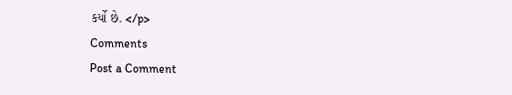કર્યો છે. </p>
Comments
Post a Comment